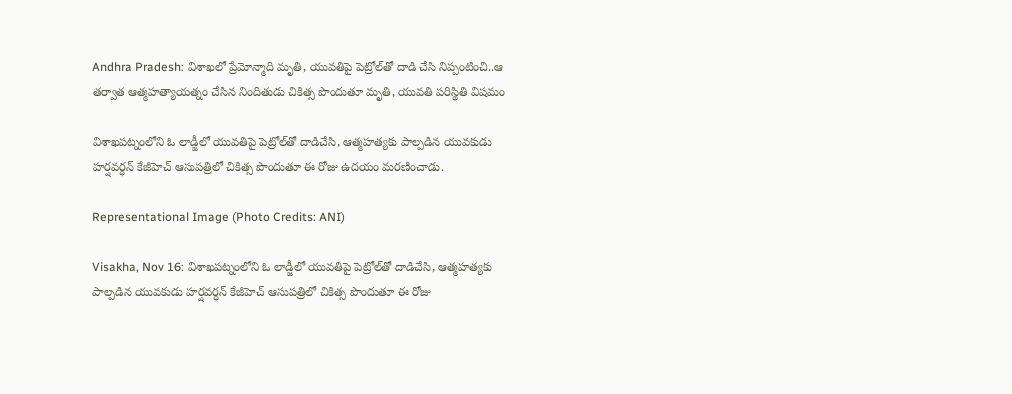Andhra Pradesh: విశాఖలో ప్రేమోన్మాది మృతి, యువతిపై పెట్రోల్‌తో దాడి చేసి నిప్పంటించి..ఆ తర్వాత ఆత్మహత్యాయత్నం చేసిన నిందితుడు చికిత్స పొందుతూ మృతి, యువతి పరిస్థితి విషమం

విశాఖపట్నంలోని ఓ లాడ్జీలో యువతిపై పెట్రోల్‌తో దాడిచేసి, ఆత్మహత్యకు పాల్పడిన యువకుడు హర్షవర్ధన్‌ కేజీహెచ్‌ ఆసుపత్రిలో చికిత్స పొందుతూ ఈ రోజు ఉదయం మరణించాడు.

Representational Image (Photo Credits: ANI)

Visakha, Nov 16: విశాఖపట్నంలోని ఓ లాడ్జీలో యువతిపై పెట్రోల్‌తో దాడిచేసి, ఆత్మహత్యకు పాల్పడిన యువకుడు హర్షవర్ధన్‌ కేజీహెచ్‌ ఆసుపత్రిలో చికిత్స పొందుతూ ఈ రోజు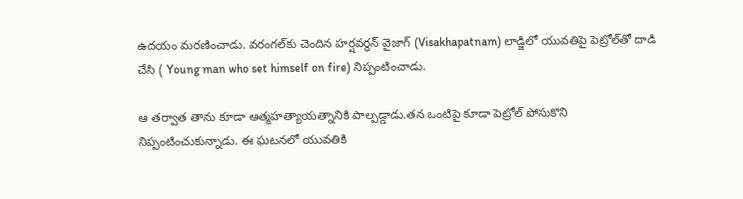ఉదయం మరణించాడు. వరంగల్‌కు చెందిన హర్షవర్ధన్ వైజాగ్ (Visakhapatnam) లాడ్జిలో యువతిపై పెట్రోల్‌తో దాడి చేసి ( Young man who set himself on fire) నిప్పంటించాడు.

ఆ తర్వాత తాను కూడా ఆత్మహత్యాయత్నానికి పాల్పడ్డాడు.తన ఒంటిపై కూడా పెట్రోల్ పోసుకొని నిప్పంటించుకున్నాడు. ఈ ఘటనలో యువతికి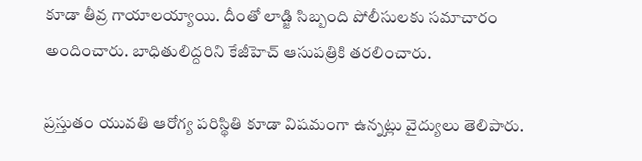కూడా తీవ్ర గాయాలయ్యాయి. దీంతో లాడ్జి సిబ్బంది పోలీసులకు సమాచారం అందించారు. బాధితులిద్దరిని కేజీహెచ్‌ ఆసుపత్రికి తరలించారు.

ప్రస్తుతం యువతి ఆరోగ్య పరిస్థితి కూడా విషమంగా ఉన్నట్లు వైద్యులు తెలిపారు.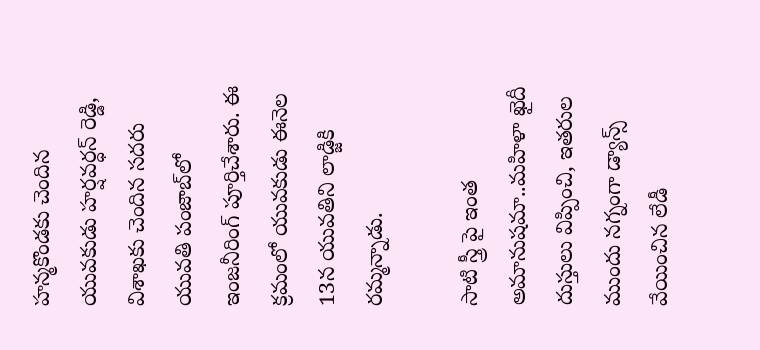హన్మకొండకు చెందిన యువకుడు హర్షవర్ధన్‌ రెడ్డి, విశాఖకు చెందిన సదరు యువతి పంజాబ్‌లో ఇంజనీరింగ్‌ పూర్తిచేశారు. ఈ క్రమంలో యువకుడు ఈనెల 13న యువతిని లాడ్జికి రమ్మన్నాడు.

సాటి స్త్రీ పై ఇంత అమానుషమా..మహిళా ఖైదీ దుస్తులు విప్పించి, ఇతరుల ముందు నగ్నంగా డ్యాన్స్ వేయించిన లేడీ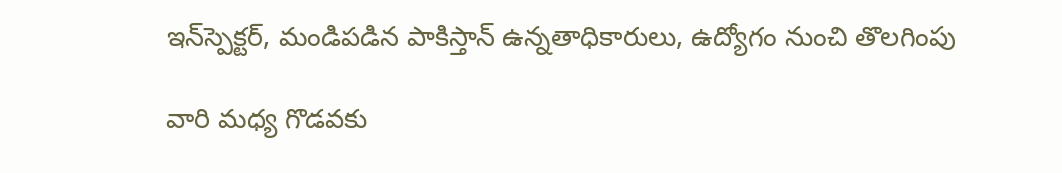ఇన్‌స్పెక్టర్, మండిపడిన పాకిస్తాన్ ఉన్నతాధికారులు, ఉద్యోగం నుంచి తొలగింపు

వారి మధ్య గొడవకు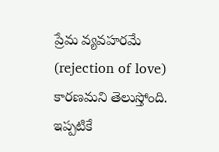ప్రేమ వ్యవహరమే (rejection of love) కారణమని తెలుస్తోంది. ఇప్పటికే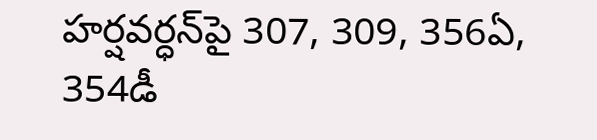హర్షవర్ధన్‌పై 307, 309, 356ఏ, 354డీ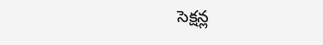సెక్షన్ల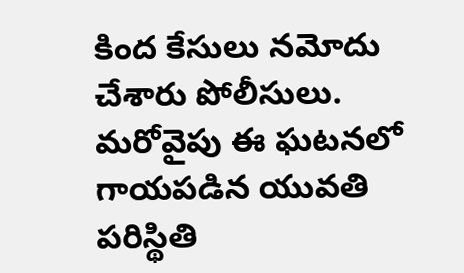కింద కేసులు నమోదు చేశారు పోలీసులు. మరోవైపు ఈ ఘటనలో గాయపడిన యువతి పరిస్థితి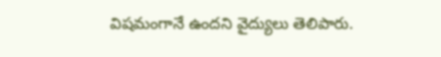విషమంగానే ఉందని వైద్యులు తెలిపారు.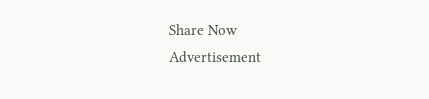Share Now
Advertisement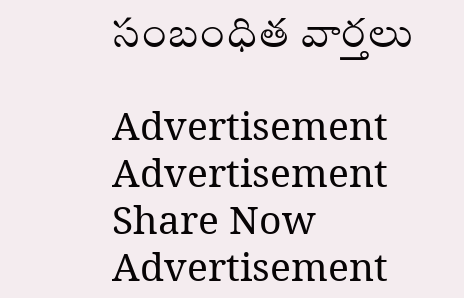సంబంధిత వార్తలు

Advertisement
Advertisement
Share Now
Advertisement